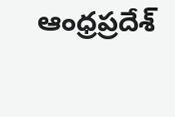ఆంధ్రప్రదేశ్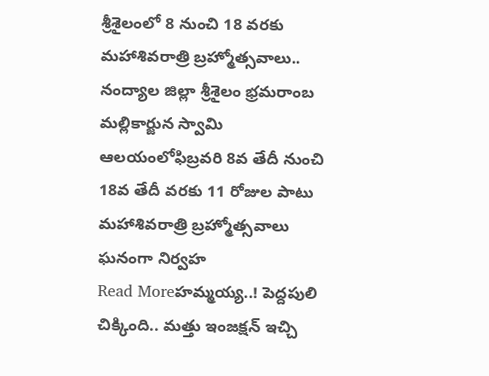శ్రీశైలంలో 8 నుంచి 18 వరకు మహాశివరాత్రి బ్రహ్మోత్సవాలు..
నంద్యాల జిల్లా శ్రీశైలం భ్రమరాంబ మల్లికార్జున స్వామి ఆలయంలోఫిబ్రవరి 8వ తేదీ నుంచి 18వ తేదీ వరకు 11 రోజుల పాటు మహాశివరాత్రి బ్రహ్మోత్సవాలు ఘనంగా నిర్వహ
Read Moreహమ్మయ్య..! పెద్దపులి చిక్కింది.. మత్తు ఇంజక్షన్ ఇచ్చి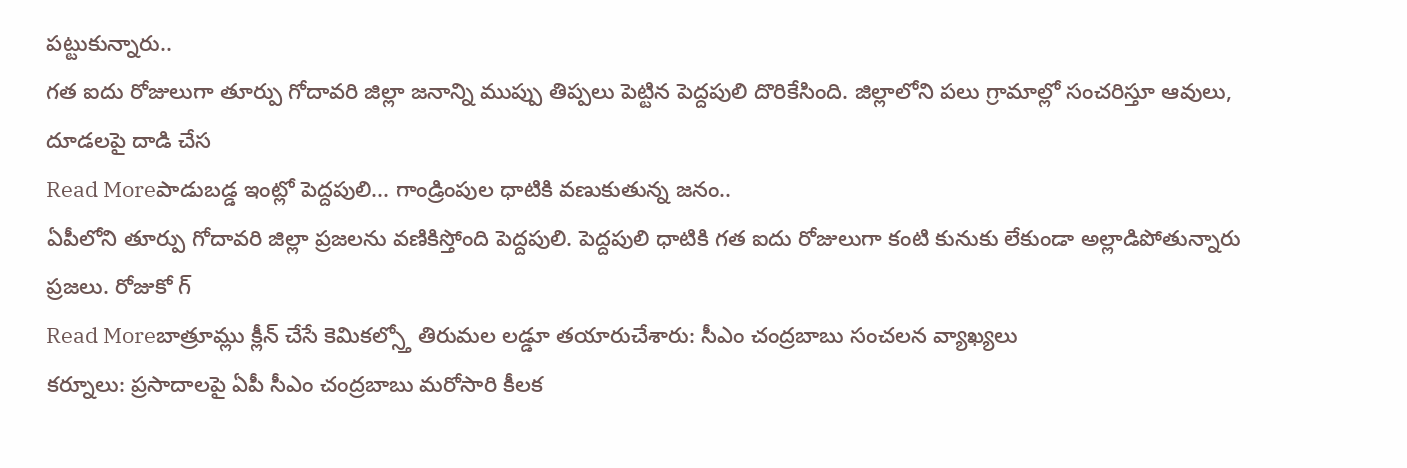పట్టుకున్నారు..
గత ఐదు రోజులుగా తూర్పు గోదావరి జిల్లా జనాన్ని ముప్పు తిప్పలు పెట్టిన పెద్దపులి దొరికేసింది. జిల్లాలోని పలు గ్రామాల్లో సంచరిస్తూ ఆవులు, దూడలపై దాడి చేస
Read Moreపాడుబడ్డ ఇంట్లో పెద్దపులి... గాండ్రింపుల ధాటికి వణుకుతున్న జనం..
ఏపీలోని తూర్పు గోదావరి జిల్లా ప్రజలను వణికిస్తోంది పెద్దపులి. పెద్దపులి ధాటికి గత ఐదు రోజులుగా కంటి కునుకు లేకుండా అల్లాడిపోతున్నారు ప్రజలు. రోజుకో గ్
Read Moreబాత్రూమ్లు క్లీన్ చేసే కెమికల్స్తో తిరుమల లడ్డూ తయారుచేశారు: సీఎం చంద్రబాబు సంచలన వ్యాఖ్యలు
కర్నూలు: ప్రసాదాలపై ఏపీ సీఎం చంద్రబాబు మరోసారి కీలక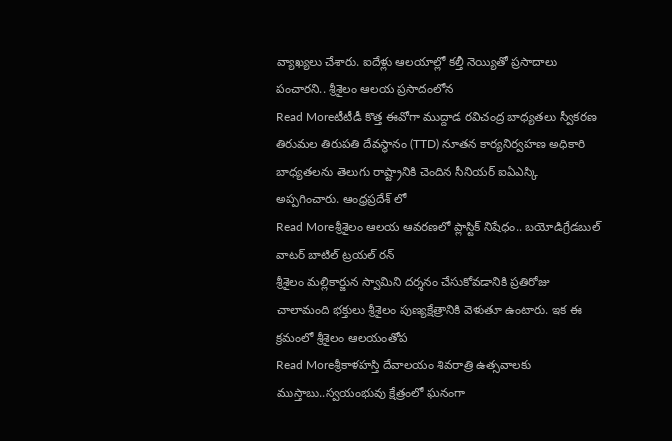వ్యాఖ్యలు చేశారు. ఐదేళ్లు ఆలయాల్లో కల్తీ నెయ్యితో ప్రసాదాలు పంచారని.. శ్రీశైలం ఆలయ ప్రసాదంలోన
Read Moreటీటీడీ కొత్త ఈవోగా ముద్దాడ రవిచంద్ర బాధ్యతలు స్వీకరణ
తిరుమల తిరుపతి దేవస్థానం (TTD) నూతన కార్యనిర్వహణ అధికారి బాధ్యతలను తెలుగు రాష్ట్రానికి చెందిన సీనియర్ ఐఏఎస్కి అప్పగించారు. ఆంధ్రప్రదేశ్ లో
Read Moreశ్రీశైలం ఆలయ ఆవరణలో ప్లాస్టిక్ నిషేధం.. బయోడిగ్రేడబుల్ వాటర్ బాటిల్ ట్రయల్ రన్
శ్రీశైలం మల్లికార్జున స్వామిని దర్శనం చేసుకోవడానికి ప్రతిరోజు చాలామంది భక్తులు శ్రీశైలం పుణ్యక్షేత్రానికి వెళుతూ ఉంటారు. ఇక ఈ క్రమంలో శ్రీశైలం ఆలయంతోప
Read Moreశ్రీకాళహస్తి దేవాలయం శివరాత్రి ఉత్సవాలకు ముస్తాబు..స్వయంభువు క్షేత్రంలో ఘనంగా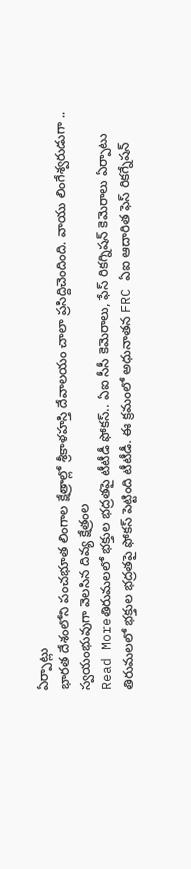ఏర్పాట్లు
భారత దేశంలోని పంచభూత లింగాల క్షేత్రాల్లో శ్రీకాళహస్తి దేవాలయం చాలా ప్రసిద్దిచెందింది. వాయు లింగేశ్వరుడుగా .. స్వయంభువుగా వెలసిన దివ్య క్షేత్రంల
Read Moreతిరుమలలో భక్తుల భద్రతపై టీటీడీ ఫోకస్.. ఏఐ సీసీ కెమెరాలు, ఫేస్ రికగ్నిషన్ కెమెరాలు ఏర్పాటు
తిరుమలలో భక్తుల భద్రతపై ఫోకస్ పెట్టింది టీటీడీ. ఈ క్రమంలో అధునాతన FRC ఏఐ ఆదారిత ఫెస్ రికగ్నేషన్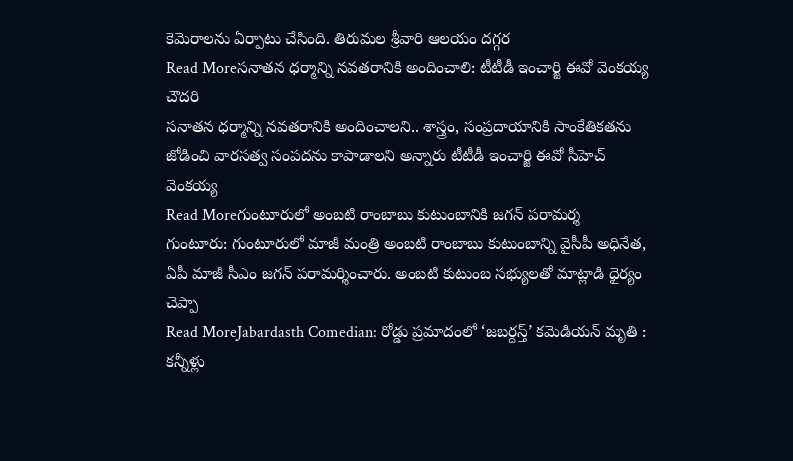కెమెరాలను ఏర్పాటు చేసింది. తిరుమల శ్రీవారి ఆలయం దగ్గర
Read Moreసనాతన ధర్మాన్ని నవతరానికి అందించాలి: టీటీడీ ఇంచార్జి ఈవో వెంకయ్య చౌదరి
సనాతన ధర్మాన్ని నవతరానికి అందించాలని.. శాస్త్రం, సంప్రదాయానికి సాంకేతికతను జోడించి వారసత్వ సంపదను కాపాడాలని అన్నారు టీటీడీ ఇంచార్జి ఈవో సీహెచ్ వెంకయ్య
Read Moreగుంటూరులో అంబటి రాంబాబు కుటుంబానికి జగన్ పరామర్శ
గుంటూరు: గుంటూరులో మాజీ మంత్రి అంబటి రాంబాబు కుటుంబాన్ని వైసీపీ అధినేత, ఏపీ మాజీ సీఎం జగన్ పరామర్శించారు. అంబటి కుటుంబ సభ్యులతో మాట్లాడి ధైర్యం చెప్పా
Read MoreJabardasth Comedian: రోడ్డు ప్రమాదంలో ‘జబర్దస్త్’ కమెడియన్ మృతి : కన్నీళ్లు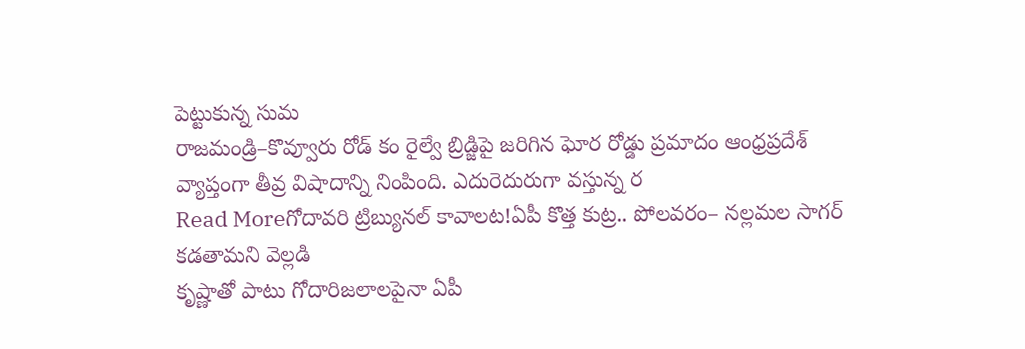పెట్టుకున్న సుమ
రాజమండ్రి–కొవ్వూరు రోడ్ కం రైల్వే బ్రిడ్జిపై జరిగిన ఘోర రోడ్డు ప్రమాదం ఆంధ్రప్రదేశ్ వ్యాప్తంగా తీవ్ర విషాదాన్ని నింపింది. ఎదురెదురుగా వస్తున్న ర
Read Moreగోదావరి ట్రిబ్యునల్ కావాలట!ఏపీ కొత్త కుట్ర.. పోలవరం– నల్లమల సాగర్ కడతామని వెల్లడి
కృష్ణాతో పాటు గోదారిజలాలపైనా ఏపీ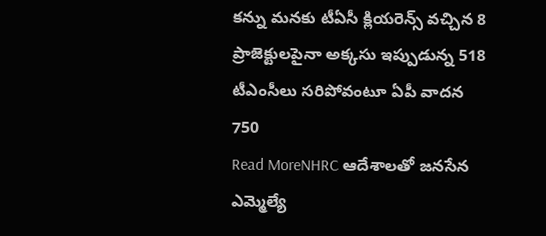కన్ను మనకు టీఏసీ క్లియరెన్స్ వచ్చిన 8 ప్రాజెక్టులపైనా అక్కసు ఇప్పుడున్న 518 టీఎంసీలు సరిపోవంటూ ఏపీ వాదన 750
Read MoreNHRC ఆదేశాలతో జనసేన ఎమ్మెల్యే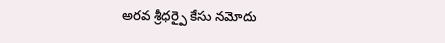అరవ శ్రీధర్పై కేసు నమోదు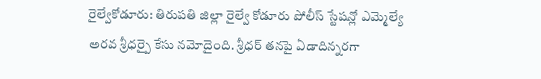రైల్వేకోడూరు: తిరుపతి జిల్లా రైల్వే కోడూరు పోలీస్ స్టేషన్లో ఎమ్మెల్యే అరవ శ్రీధర్పై కేసు నమోదైంది. శ్రీధర్ తనపై ఏడాదిన్నరగా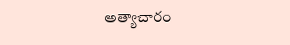అత్యాచారం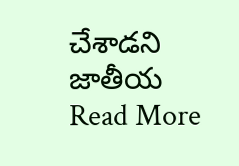చేశాడని జాతీయ
Read More